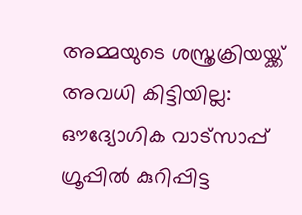അമ്മയുടെ ശസ്ത്രക്രിയയ്ക്ക് അവധി കിട്ടിയില്ല: ഔദ്യോഗിക വാട്സാപ്പ് ഗ്രൂപ്പിൽ കുറിപ്പിട്ട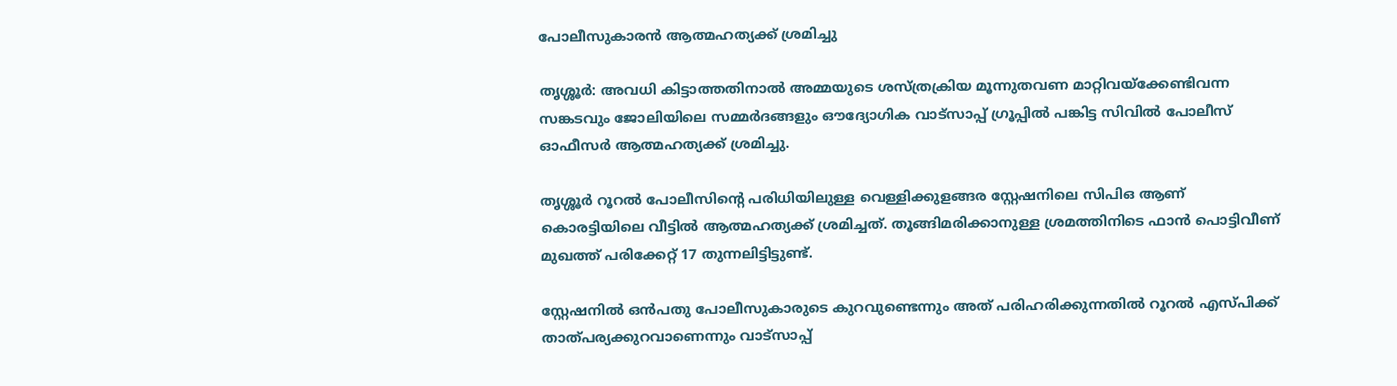പോലീസുകാരൻ ആത്മഹത്യക്ക് ശ്രമിച്ചു

തൃശ്ശൂർ: അവധി കിട്ടാത്തതിനാൽ അമ്മയുടെ ശസ്ത്രക്രിയ മൂന്നുതവണ മാറ്റിവയ്ക്കേണ്ടിവന്ന സങ്കടവും ജോലിയിലെ സമ്മർദങ്ങളും ഔദ്യോഗിക വാട്സാപ്പ് ഗ്രൂപ്പിൽ പങ്കിട്ട സിവിൽ പോലീസ് ഓഫീസർ ആത്മഹത്യക്ക് ശ്രമിച്ചു.

തൃശ്ശൂർ റൂറൽ പോലീസിന്റെ പരിധിയിലുള്ള വെള്ളിക്കുളങ്ങര സ്റ്റേഷനിലെ സിപിഒ ആണ് കൊരട്ടിയിലെ വീട്ടിൽ ആത്മഹത്യക്ക് ശ്രമിച്ചത്. തൂങ്ങിമരിക്കാനുള്ള ശ്രമത്തിനിടെ ഫാൻ പൊട്ടിവീണ് മുഖത്ത് പരിക്കേറ്റ് 17 തുന്നലിട്ടിട്ടുണ്ട്.

സ്റ്റേഷനിൽ ഒൻപതു പോലീസുകാരുടെ കുറവുണ്ടെന്നും അത് പരിഹരിക്കുന്നതിൽ റൂറൽ എസ്‍പിക്ക് താത്പര്യക്കുറവാണെന്നും വാട്സാപ്പ്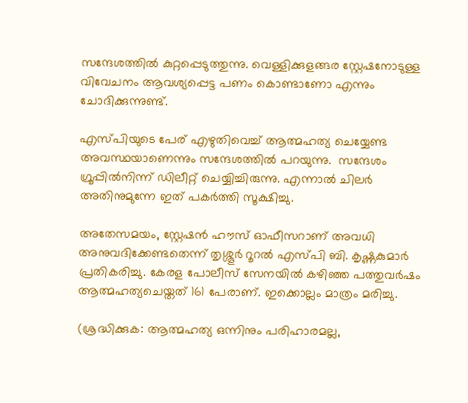സന്ദേശത്തിൽ കുറ്റപ്പെടുത്തുന്നു. വെള്ളിക്കുളങ്ങര സ്റ്റേഷനോടുള്ള വിവേചനം ആവശ്യപ്പെട്ട പണം കൊണ്ടാണോ എന്നും ചോദിക്കുന്നുണ്ട്.

എസ്‍പിയുടെ പേര് എഴുതിവെച്ച് ആത്മഹത്യ ചെയ്യേണ്ട അവസ്ഥയാണെന്നും സന്ദേശത്തിൽ പറയുന്നു.  സന്ദേശം ഗ്രൂപ്പിൽനിന്ന്‌ ഡിലീറ്റ് ചെയ്യിച്ചിരുന്നു. എന്നാൽ ചിലർ അതിനുമുന്നേ ഇത് പകർത്തി സൂക്ഷിച്ചു.

അതേസമയം, സ്റ്റേഷൻ ഹൗസ് ഓഫീസറാണ് അവധി അനുവദിക്കേണ്ടതെന്ന് തൃശ്ശൂർ റൂറൽ എസ്‍പി ബി. കൃഷ്ണകുമാർ പ്രതികരിച്ചു. കേരള പോലീസ് സേനയിൽ കഴിഞ്ഞ പത്തുവർഷം ആത്മഹത്യചെയ്തത് 161 പേരാണ്. ഇക്കൊല്ലം മാത്രം മരിച്ചു.

(ശ്രദ്ധിക്കുക: ആത്മഹത്യ ഒന്നിനും പരിഹാരമല്ല,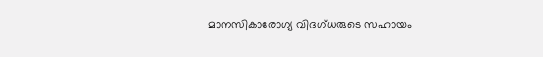മാനസികാരോഗ്യ വിദഗ്ധരുടെ സഹായം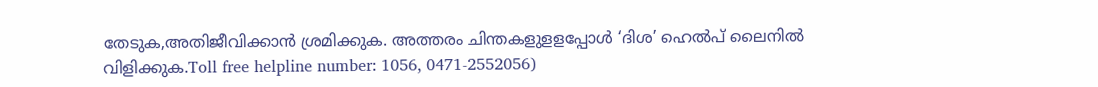തേടുക,അതിജീവിക്കാന്‍ ശ്രമിക്കുക. അത്തരം ചിന്തകളുളളപ്പോള്‍ ‘ദിശ’ ഹെല്‍പ് ലൈനില്‍ വിളിക്കുക.Toll free helpline number: 1056, 0471-2552056)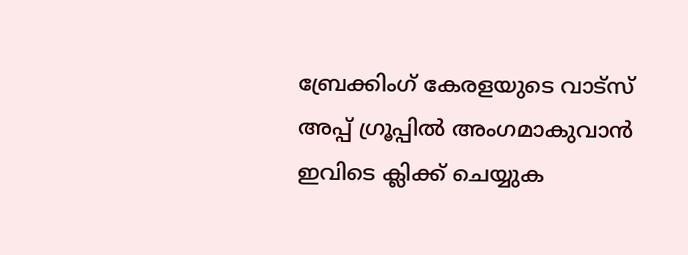ബ്രേക്കിംഗ് കേരളയുടെ വാട്സ് അപ്പ് ഗ്രൂപ്പിൽ അംഗമാകുവാൻ ഇവിടെ ക്ലിക്ക് ചെയ്യുക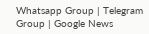Whatsapp Group | Telegram Group | Google News